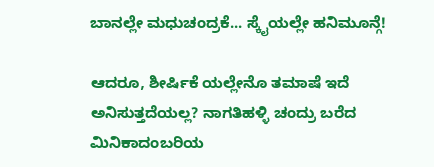ಬಾನಲ್ಲೇ ಮಧುಚಂದ್ರಕೆ... ಸ್ಕೈಯಲ್ಲೇ ಹನಿಮೂನ್ಗೆ!

ಆದರೂ, ಶೀರ್ಷಿಕೆ ಯಲ್ಲೇನೊ ತಮಾಷೆ ಇದೆ ಅನಿಸುತ್ತದೆಯಲ್ಲ? ನಾಗತಿಹಳ್ಳಿ ಚಂದ್ರು ಬರೆದ ಮಿನಿಕಾದಂಬರಿಯ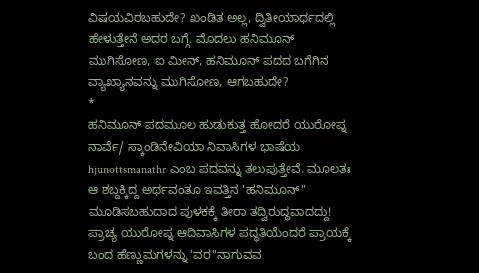ವಿಷಯವಿರಬಹುದೇ? ಖಂಡಿತ ಅಲ್ಲ, ದ್ವಿತೀಯಾರ್ಧದಲ್ಲಿ ಹೇಳುತ್ತೇನೆ ಅದರ ಬಗ್ಗೆ. ಮೊದಲು ಹನಿಮೂನ್ ಮುಗಿಸೋಣ, ಐ ಮೀನ್, ಹನಿಮೂನ್ ಪದದ ಬಗೆಗಿನ ವ್ಯಾಖ್ಯಾನವನ್ನು ಮುಗಿಸೋಣ, ಆಗಬಹುದೇ?
*
ಹನಿಮೂನ್ ಪದಮೂಲ ಹುಡುಕುತ್ತ ಹೋದರೆ ಯುರೋಪ್ನ ನಾರ್ವೆ/ ಸ್ಕಾಂಡಿನೇವಿಯಾ ನಿವಾಸಿಗಳ ಭಾಷೆಯ hjunottsmanathr ಎಂಬ ಪದವನ್ನು ತಲುಪುತ್ತೇವೆ. ಮೂಲತಃ ಆ ಶಬ್ದಕ್ಕಿದ್ದ ಅರ್ಥವಂತೂ ಇವತ್ತಿನ 'ಹನಿಮೂನ್" ಮೂಡಿಸಬಹುದಾದ ಪುಳಕಕ್ಕೆ ತೀರಾ ತದ್ವಿರುದ್ಧವಾದದ್ದು!
ಪ್ರಾಚ್ಯ ಯುರೋಪ್ನ ಆದಿವಾಸಿಗಳ ಪದ್ಧತಿಯೆಂದರೆ ಪ್ರಾಯಕ್ಕೆ ಬಂದ ಹೆಣ್ಣುಮಗಳನ್ನು 'ವರ"ನಾಗುವವ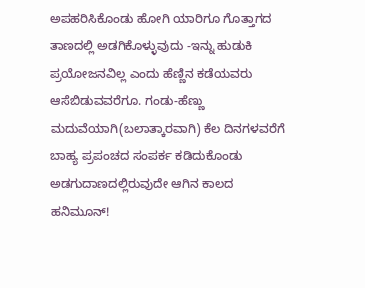ಅಪಹರಿಸಿಕೊಂಡು ಹೋಗಿ ಯಾರಿಗೂ ಗೊತ್ತಾಗದ ತಾಣದಲ್ಲಿ ಅಡಗಿಕೊಳ್ಳುವುದು -ಇನ್ನು ಹುಡುಕಿ ಪ್ರಯೋಜನವಿಲ್ಲ ಎಂದು ಹೆಣ್ಣಿನ ಕಡೆಯವರು ಆಸೆಬಿಡುವವರೆಗೂ. ಗಂಡು-ಹೆಣ್ಣು ಮದುವೆಯಾಗಿ(ಬಲಾತ್ಕಾರವಾಗಿ) ಕೆಲ ದಿನಗಳವರೆಗೆ ಬಾಹ್ಯ ಪ್ರಪಂಚದ ಸಂಪರ್ಕ ಕಡಿದುಕೊಂಡು ಅಡಗುದಾಣದಲ್ಲಿರುವುದೇ ಆಗಿನ ಕಾಲದ ಹನಿಮೂನ್!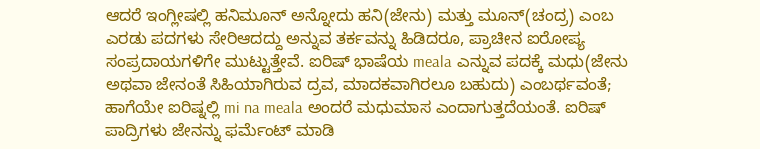ಆದರೆ ಇಂಗ್ಲೀಷಲ್ಲಿ ಹನಿಮೂನ್ ಅನ್ನೋದು ಹನಿ(ಜೇನು) ಮತ್ತು ಮೂನ್(ಚಂದ್ರ) ಎಂಬ ಎರಡು ಪದಗಳು ಸೇರಿಆದದ್ದು ಅನ್ನುವ ತರ್ಕವನ್ನು ಹಿಡಿದರೂ, ಪ್ರಾಚೀನ ಐರೋಪ್ಯ ಸಂಪ್ರದಾಯಗಳಿಗೇ ಮುಟ್ಟುತ್ತೇವೆ. ಐರಿಷ್ ಭಾಷೆಯ meala ಎನ್ನುವ ಪದಕ್ಕೆ ಮಧು(ಜೇನು ಅಥವಾ ಜೇನಂತೆ ಸಿಹಿಯಾಗಿರುವ ದ್ರವ, ಮಾದಕವಾಗಿರಲೂ ಬಹುದು) ಎಂಬರ್ಥವಂತೆ; ಹಾಗೆಯೇ ಐರಿಷ್ನಲ್ಲಿ mi na meala ಅಂದರೆ ಮಧುಮಾಸ ಎಂದಾಗುತ್ತದೆಯಂತೆ. ಐರಿಷ್ ಪಾದ್ರಿಗಳು ಜೇನನ್ನು ಫರ್ಮೆಂಟ್ ಮಾಡಿ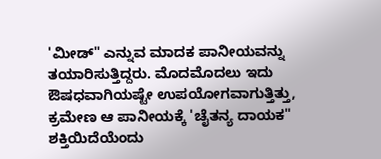'ಮೀಡ್" ಎನ್ನುವ ಮಾದಕ ಪಾನೀಯವನ್ನು ತಯಾರಿಸುತ್ತಿದ್ದರು. ಮೊದಮೊದಲು ಇದು ಔಷಧವಾಗಿಯಷ್ಟೇ ಉಪಯೋಗವಾಗುತ್ತಿತ್ತು, ಕ್ರಮೇಣ ಆ ಪಾನೀಯಕ್ಕೆ 'ಚೈತನ್ಯ ದಾಯಕ" ಶಕ್ತಿಯಿದೆಯೆಂದು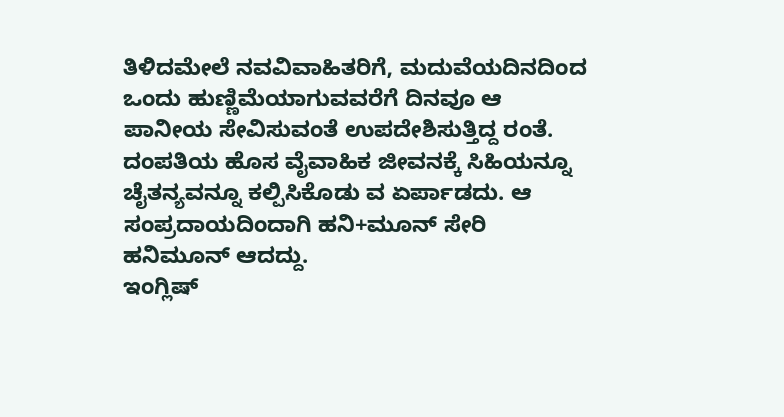ತಿಳಿದಮೇಲೆ ನವವಿವಾಹಿತರಿಗೆ, ಮದುವೆಯದಿನದಿಂದ ಒಂದು ಹುಣ್ಣಿಮೆಯಾಗುವವರೆಗೆ ದಿನವೂ ಆ ಪಾನೀಯ ಸೇವಿಸುವಂತೆ ಉಪದೇಶಿಸುತ್ತಿದ್ದ ರಂತೆ. ದಂಪತಿಯ ಹೊಸ ವೈವಾಹಿಕ ಜೀವನಕ್ಕೆ ಸಿಹಿಯನ್ನೂ ಚೈತನ್ಯವನ್ನೂ ಕಲ್ಪಿಸಿಕೊಡು ವ ಏರ್ಪಾಡದು. ಆ ಸಂಪ್ರದಾಯದಿಂದಾಗಿ ಹನಿ+ಮೂನ್ ಸೇರಿ ಹನಿಮೂನ್ ಆದದ್ದು.
ಇಂಗ್ಲಿಷ್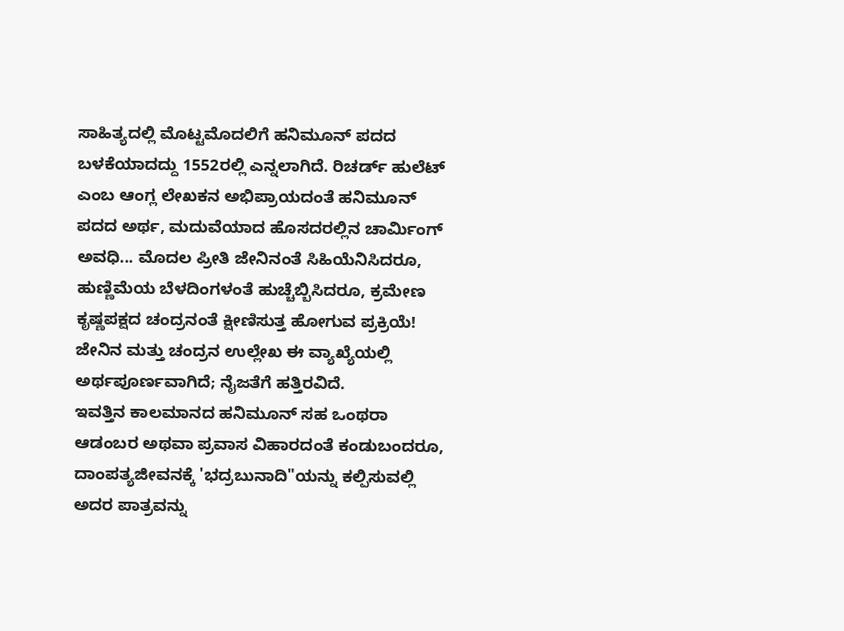ಸಾಹಿತ್ಯದಲ್ಲಿ ಮೊಟ್ಟಮೊದಲಿಗೆ ಹನಿಮೂನ್ ಪದದ ಬಳಕೆಯಾದದ್ದು 1552ರಲ್ಲಿ ಎನ್ನಲಾಗಿದೆ. ರಿಚರ್ಡ್ ಹುಲೆಟ್ ಎಂಬ ಆಂಗ್ಲ ಲೇಖಕನ ಅಭಿಪ್ರಾಯದಂತೆ ಹನಿಮೂನ್ ಪದದ ಅರ್ಥ, ಮದುವೆಯಾದ ಹೊಸದರಲ್ಲಿನ ಚಾರ್ಮಿಂಗ್ ಅವಧಿ... ಮೊದಲ ಪ್ರೀತಿ ಜೇನಿನಂತೆ ಸಿಹಿಯೆನಿಸಿದರೂ, ಹುಣ್ಣಿಮೆಯ ಬೆಳದಿಂಗಳಂತೆ ಹುಚ್ಚೆಬ್ಬಿಸಿದರೂ, ಕ್ರಮೇಣ ಕೃಷ್ಣಪಕ್ಷದ ಚಂದ್ರನಂತೆ ಕ್ಷೀಣಿಸುತ್ತ ಹೋಗುವ ಪ್ರಕ್ರಿಯೆ! ಜೇನಿನ ಮತ್ತು ಚಂದ್ರನ ಉಲ್ಲೇಖ ಈ ವ್ಯಾಖ್ಯೆಯಲ್ಲಿ ಅರ್ಥಪೂರ್ಣವಾಗಿದೆ; ನೈಜತೆಗೆ ಹತ್ತಿರವಿದೆ.
ಇವತ್ತಿನ ಕಾಲಮಾನದ ಹನಿಮೂನ್ ಸಹ ಒಂಥರಾ ಆಡಂಬರ ಅಥವಾ ಪ್ರವಾಸ ವಿಹಾರದಂತೆ ಕಂಡುಬಂದರೂ, ದಾಂಪತ್ಯಜೀವನಕ್ಕೆ 'ಭದ್ರಬುನಾದಿ"ಯನ್ನು ಕಲ್ಪಿಸುವಲ್ಲಿ ಅದರ ಪಾತ್ರವನ್ನು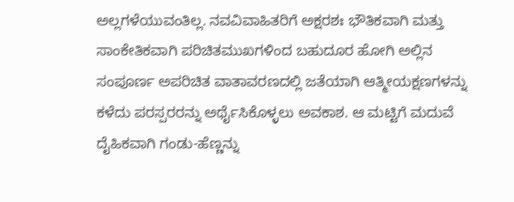ಅಲ್ಲಗಳೆಯುವಂತಿಲ್ಲ. ನವವಿವಾಹಿತರಿಗೆ ಅಕ್ಷರಶಃ ಭೌತಿಕವಾಗಿ ಮತ್ತು ಸಾಂಕೇತಿಕವಾಗಿ ಪರಿಚಿತಮುಖಗಳಿಂದ ಬಹುದೂರ ಹೋಗಿ ಅಲ್ಲಿನ ಸಂಪೂರ್ಣ ಅಪರಿಚಿತ ವಾತಾವರಣದಲ್ಲಿ ಜತೆಯಾಗಿ ಆತ್ಮೀಯಕ್ಷಣಗಳನ್ನು ಕಳೆದು ಪರಸ್ಪರರನ್ನು ಅರ್ಥೈಸಿಕೊಳ್ಳಲು ಅವಕಾಶ. ಆ ಮಟ್ಟಿಗೆ ಮದುವೆ ದೈಹಿಕವಾಗಿ ಗಂಡು-ಹೆಣ್ಣನ್ನು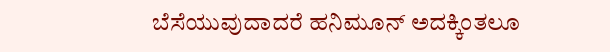ಬೆಸೆಯುವುದಾದರೆ ಹನಿಮೂನ್ ಅದಕ್ಕಿಂತಲೂ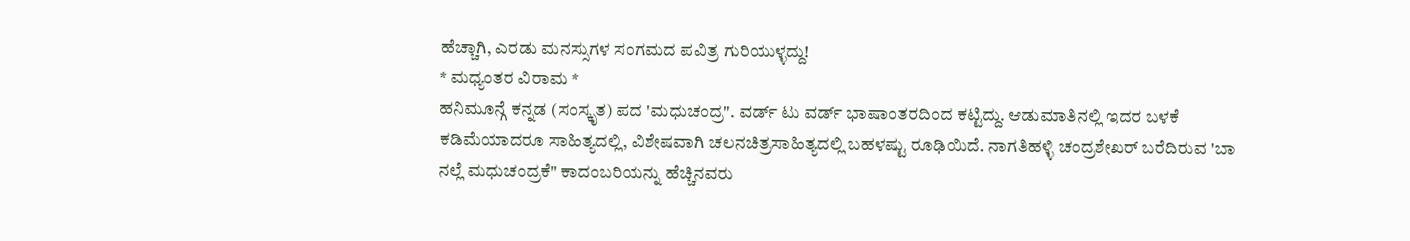ಹೆಚ್ಚಾಗಿ, ಎರಡು ಮನಸ್ಸುಗಳ ಸಂಗಮದ ಪವಿತ್ರ ಗುರಿಯುಳ್ಳದ್ದು!
* ಮಧ್ಯಂತರ ವಿರಾಮ *
ಹನಿಮೂನ್ಗೆ ಕನ್ನಡ (ಸಂಸ್ಕೃತ) ಪದ 'ಮಧುಚಂದ್ರ". ವರ್ಡ್ ಟು ವರ್ಡ್ ಭಾಷಾಂತರದಿಂದ ಕಟ್ಟಿದ್ದು. ಆಡುಮಾತಿನಲ್ಲಿ ಇದರ ಬಳಕೆ ಕಡಿಮೆಯಾದರೂ ಸಾಹಿತ್ಯದಲ್ಲಿ, ವಿಶೇಷವಾಗಿ ಚಲನಚಿತ್ರಸಾಹಿತ್ಯದಲ್ಲಿ ಬಹಳಷ್ಟು ರೂಢಿಯಿದೆ. ನಾಗತಿಹಳ್ಳಿ ಚಂದ್ರಶೇಖರ್ ಬರೆದಿರುವ 'ಬಾ ನಲ್ಲೆ ಮಧುಚಂದ್ರಕೆ" ಕಾದಂಬರಿಯನ್ನು ಹೆಚ್ಚಿನವರು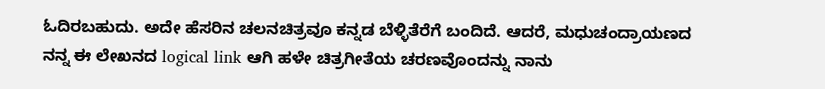ಓದಿರಬಹುದು. ಅದೇ ಹೆಸರಿನ ಚಲನಚಿತ್ರವೂ ಕನ್ನಡ ಬೆಳ್ಳಿತೆರೆಗೆ ಬಂದಿದೆ. ಆದರೆ, ಮಧುಚಂದ್ರಾಯಣದ ನನ್ನ ಈ ಲೇಖನದ logical link ಆಗಿ ಹಳೇ ಚಿತ್ರಗೀತೆಯ ಚರಣವೊಂದನ್ನು ನಾನು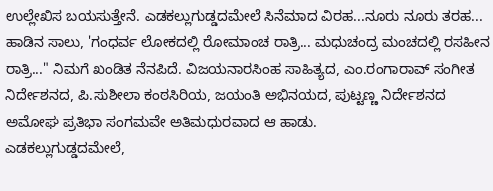ಉಲ್ಲೇಖಿಸ ಬಯಸುತ್ತೇನೆ. ಎಡಕಲ್ಲುಗುಡ್ಡದಮೇಲೆ ಸಿನೆಮಾದ ವಿರಹ...ನೂರು ನೂರು ತರಹ... ಹಾಡಿನ ಸಾಲು, 'ಗಂಧರ್ವ ಲೋಕದಲ್ಲಿ ರೋಮಾಂಚ ರಾತ್ರಿ... ಮಧುಚಂದ್ರ ಮಂಚದಲ್ಲಿ ರಸಹೀನ ರಾತ್ರಿ..." ನಿಮಗೆ ಖಂಡಿತ ನೆನಪಿದೆ. ವಿಜಯನಾರಸಿಂಹ ಸಾಹಿತ್ಯದ, ಎಂ.ರಂಗಾರಾವ್ ಸಂಗೀತ ನಿರ್ದೇಶನದ, ಪಿ.ಸುಶೀಲಾ ಕಂಠಸಿರಿಯ, ಜಯಂತಿ ಅಭಿನಯದ, ಪುಟ್ಟಣ್ಣ ನಿರ್ದೇಶನದ ಅಮೋಘ ಪ್ರತಿಭಾ ಸಂಗಮವೇ ಅತಿಮಧುರವಾದ ಆ ಹಾಡು.
ಎಡಕಲ್ಲುಗುಡ್ಡದಮೇಲೆ,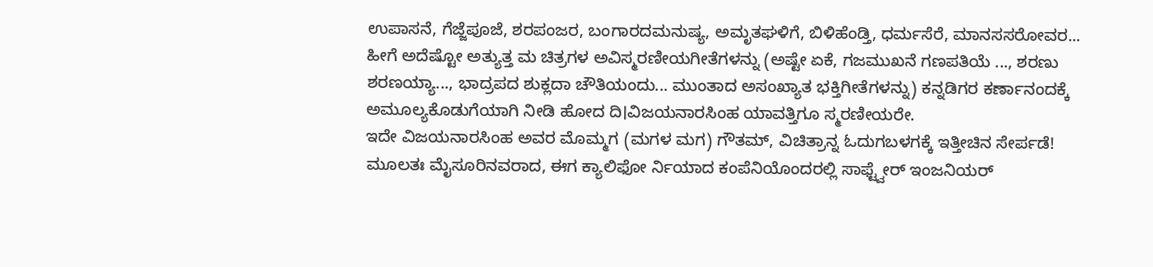ಉಪಾಸನೆ, ಗೆಜ್ಜೆಪೂಜೆ, ಶರಪಂಜರ, ಬಂಗಾರದಮನುಷ್ಯ, ಅಮೃತಘಳಿಗೆ, ಬಿಳಿಹೆಂಡ್ತಿ, ಧರ್ಮಸೆರೆ, ಮಾನಸಸರೋವರ... ಹೀಗೆ ಅದೆಷ್ಟೋ ಅತ್ಯುತ್ತ ಮ ಚಿತ್ರಗಳ ಅವಿಸ್ಮರಣೀಯಗೀತೆಗಳನ್ನು (ಅಷ್ಟೇ ಏಕೆ, ಗಜಮುಖನೆ ಗಣಪತಿಯೆ ..., ಶರಣು ಶರಣಯ್ಯಾ..., ಭಾದ್ರಪದ ಶುಕ್ಲದಾ ಚೌತಿಯಂದು... ಮುಂತಾದ ಅಸಂಖ್ಯಾತ ಭಕ್ತಿಗೀತೆಗಳನ್ನು) ಕನ್ನಡಿಗರ ಕರ್ಣಾನಂದಕ್ಕೆ ಅಮೂಲ್ಯಕೊಡುಗೆಯಾಗಿ ನೀಡಿ ಹೋದ ದಿ।ವಿಜಯನಾರಸಿಂಹ ಯಾವತ್ತಿಗೂ ಸ್ಮರಣೀಯರೇ.
ಇದೇ ವಿಜಯನಾರಸಿಂಹ ಅವರ ಮೊಮ್ಮಗ (ಮಗಳ ಮಗ) ಗೌತಮ್, ವಿಚಿತ್ರಾನ್ನ ಓದುಗಬಳಗಕ್ಕೆ ಇತ್ತೀಚಿನ ಸೇರ್ಪಡೆ! ಮೂಲತಃ ಮೈಸೂರಿನವರಾದ, ಈಗ ಕ್ಯಾಲಿಫೋ ರ್ನಿಯಾದ ಕಂಪೆನಿಯೊಂದರಲ್ಲಿ ಸಾಫ್ಟ್ವೇರ್ ಇಂಜನಿಯರ್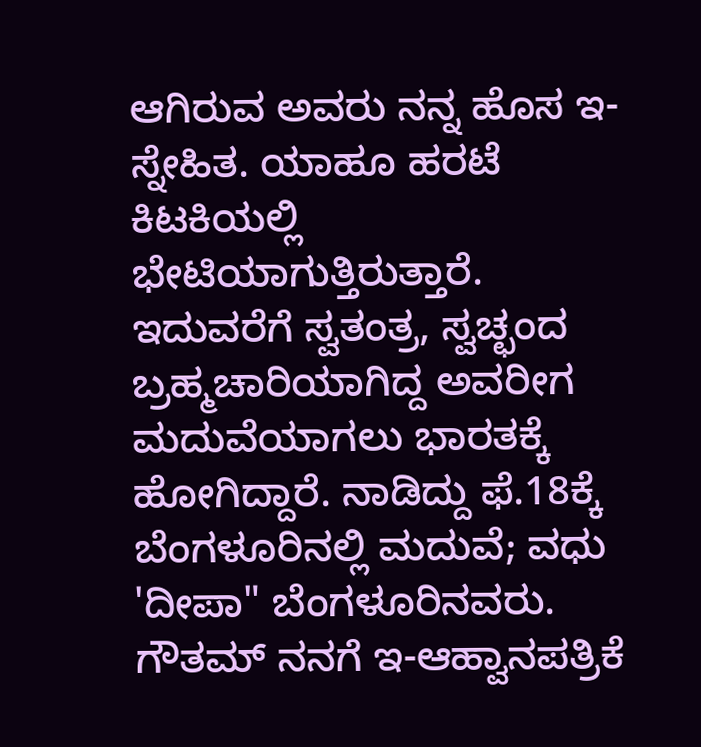ಆಗಿರುವ ಅವರು ನನ್ನ ಹೊಸ ಇ-ಸ್ನೇಹಿತ. ಯಾಹೂ ಹರಟೆ ಕಿಟಕಿಯಲ್ಲಿ ಭೇಟಿಯಾಗುತ್ತಿರುತ್ತಾರೆ. ಇದುವರೆಗೆ ಸ್ವತಂತ್ರ, ಸ್ವಚ್ಛಂದ ಬ್ರಹ್ಮಚಾರಿಯಾಗಿದ್ದ ಅವರೀಗ ಮದುವೆಯಾಗಲು ಭಾರತಕ್ಕೆ ಹೋಗಿದ್ದಾರೆ. ನಾಡಿದ್ದು ಫೆ.18ಕ್ಕೆ ಬೆಂಗಳೂರಿನಲ್ಲಿ ಮದುವೆ; ವಧು 'ದೀಪಾ" ಬೆಂಗಳೂರಿನವರು. ಗೌತಮ್ ನನಗೆ ಇ-ಆಹ್ವಾನಪತ್ರಿಕೆ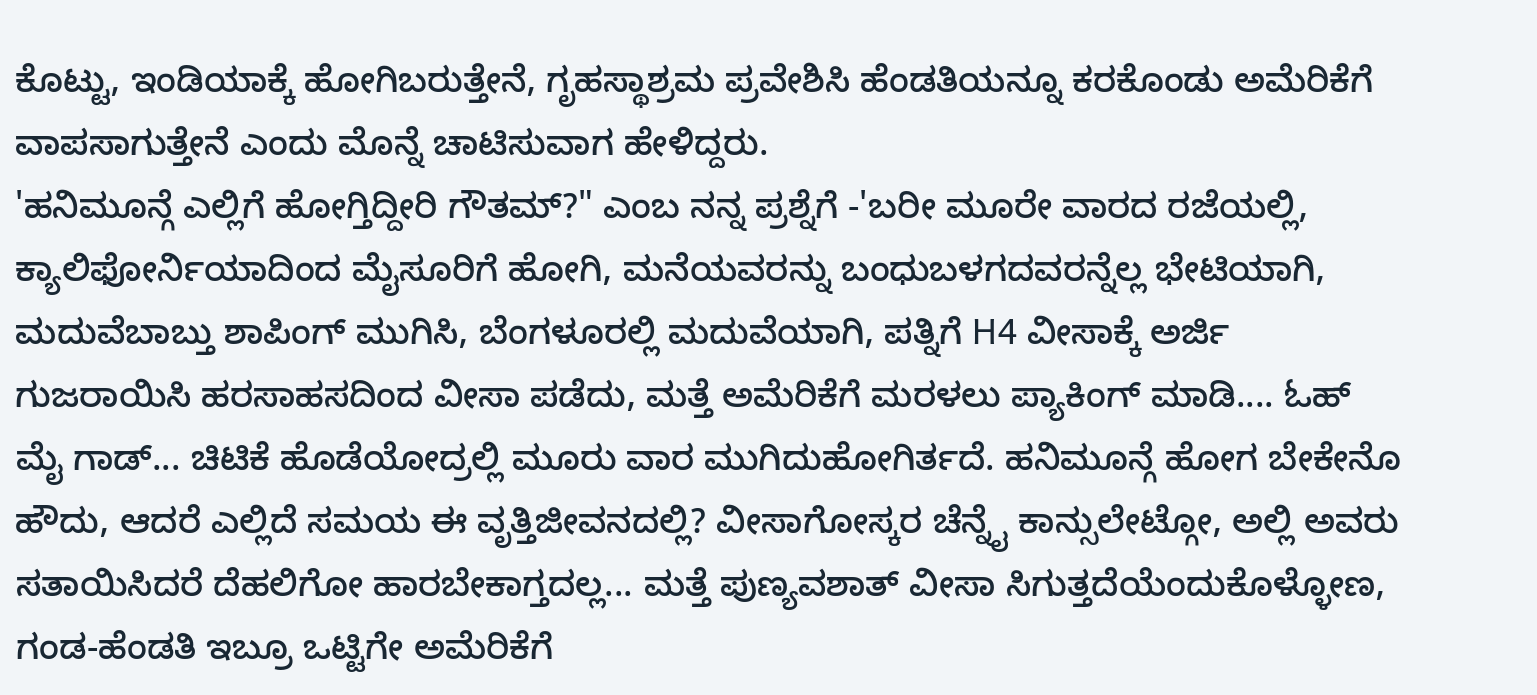ಕೊಟ್ಟು, ಇಂಡಿಯಾಕ್ಕೆ ಹೋಗಿಬರುತ್ತೇನೆ, ಗೃಹಸ್ಥಾಶ್ರಮ ಪ್ರವೇಶಿಸಿ ಹೆಂಡತಿಯನ್ನೂ ಕರಕೊಂಡು ಅಮೆರಿಕೆಗೆ ವಾಪಸಾಗುತ್ತೇನೆ ಎಂದು ಮೊನ್ನೆ ಚಾಟಿಸುವಾಗ ಹೇಳಿದ್ದರು.
'ಹನಿಮೂನ್ಗೆ ಎಲ್ಲಿಗೆ ಹೋಗ್ತಿದ್ದೀರಿ ಗೌತಮ್?" ಎಂಬ ನನ್ನ ಪ್ರಶ್ನೆಗೆ -'ಬರೀ ಮೂರೇ ವಾರದ ರಜೆಯಲ್ಲಿ, ಕ್ಯಾಲಿಫೋರ್ನಿಯಾದಿಂದ ಮೈಸೂರಿಗೆ ಹೋಗಿ, ಮನೆಯವರನ್ನು ಬಂಧುಬಳಗದವರನ್ನೆಲ್ಲ ಭೇಟಿಯಾಗಿ, ಮದುವೆಬಾಬ್ತು ಶಾಪಿಂಗ್ ಮುಗಿಸಿ, ಬೆಂಗಳೂರಲ್ಲಿ ಮದುವೆಯಾಗಿ, ಪತ್ನಿಗೆ H4 ವೀಸಾಕ್ಕೆ ಅರ್ಜಿ ಗುಜರಾಯಿಸಿ ಹರಸಾಹಸದಿಂದ ವೀಸಾ ಪಡೆದು, ಮತ್ತೆ ಅಮೆರಿಕೆಗೆ ಮರಳಲು ಪ್ಯಾಕಿಂಗ್ ಮಾಡಿ.... ಓಹ್ ಮೈ ಗಾಡ್... ಚಿಟಿಕೆ ಹೊಡೆಯೋದ್ರಲ್ಲಿ ಮೂರು ವಾರ ಮುಗಿದುಹೋಗಿರ್ತದೆ. ಹನಿಮೂನ್ಗೆ ಹೋಗ ಬೇಕೇನೊ ಹೌದು, ಆದರೆ ಎಲ್ಲಿದೆ ಸಮಯ ಈ ವೃತ್ತಿಜೀವನದಲ್ಲಿ? ವೀಸಾಗೋಸ್ಕರ ಚೆನ್ನೈ ಕಾನ್ಸುಲೇಟ್ಗೋ, ಅಲ್ಲಿ ಅವರು ಸತಾಯಿಸಿದರೆ ದೆಹಲಿಗೋ ಹಾರಬೇಕಾಗ್ತದಲ್ಲ... ಮತ್ತೆ ಪುಣ್ಯವಶಾತ್ ವೀಸಾ ಸಿಗುತ್ತದೆಯೆಂದುಕೊಳ್ಳೋಣ, ಗಂಡ-ಹೆಂಡತಿ ಇಬ್ರೂ ಒಟ್ಟಿಗೇ ಅಮೆರಿಕೆಗೆ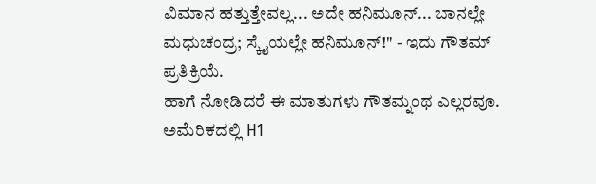ವಿಮಾನ ಹತ್ತುತ್ತೇವಲ್ಲ... ಅದೇ ಹನಿಮೂನ್... ಬಾನಲ್ಲೇ ಮಧುಚಂದ್ರ; ಸ್ಕೈಯಲ್ಲೇ ಹನಿಮೂನ್!" - ಇದು ಗೌತಮ್ ಪ್ರತಿಕ್ರಿಯೆ.
ಹಾಗೆ ನೋಡಿದರೆ ಈ ಮಾತುಗಳು ಗೌತಮ್ನಂಥ ಎಲ್ಲರವೂ. ಅಮೆರಿಕದಲ್ಲಿ H1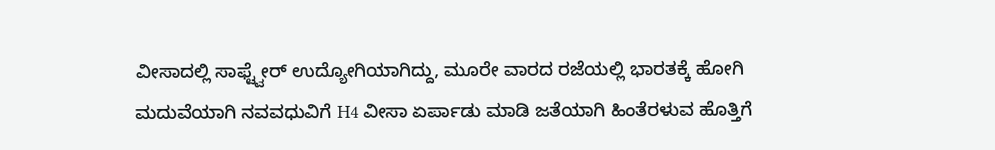ವೀಸಾದಲ್ಲಿ ಸಾಫ್ಟ್ವೇರ್ ಉದ್ಯೋಗಿಯಾಗಿದ್ದು, ಮೂರೇ ವಾರದ ರಜೆಯಲ್ಲಿ ಭಾರತಕ್ಕೆ ಹೋಗಿ ಮದುವೆಯಾಗಿ ನವವಧುವಿಗೆ H4 ವೀಸಾ ಏರ್ಪಾಡು ಮಾಡಿ ಜತೆಯಾಗಿ ಹಿಂತೆರಳುವ ಹೊತ್ತಿಗೆ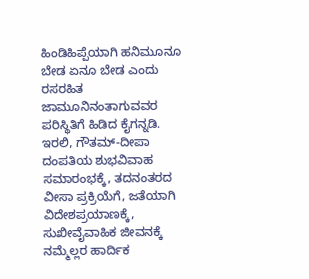ಹಿಂಡಿಹಿಪ್ಪೆಯಾಗಿ ಹನಿಮೂನೂ ಬೇಡ ಏನೂ ಬೇಡ ಎಂದು ರಸರಹಿತ ಜಾಮೂನಿನಂತಾಗುವವರ ಪರಿಸ್ಥಿತಿಗೆ ಹಿಡಿದ ಕೈಗನ್ನಡಿ.
ಇರಲಿ, ಗೌತಮ್-ದೀಪಾ ದಂಪತಿಯ ಶುಭವಿವಾಹ ಸಮಾರಂಭಕ್ಕೆ, ತದನಂತರದ ವೀಸಾ ಪ್ರಕ್ರಿಯೆಗೆ, ಜತೆಯಾಗಿ ವಿದೇಶಪ್ರಯಾಣಕ್ಕೆ, ಸುಖೀವೈವಾಹಿಕ ಜೀವನಕ್ಕೆ ನಮ್ಮೆಲ್ಲರ ಹಾರ್ದಿಕ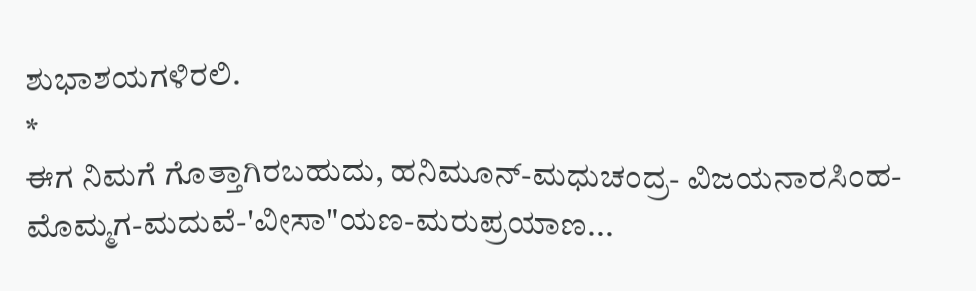ಶುಭಾಶಯಗಳಿರಲಿ.
*
ಈಗ ನಿಮಗೆ ಗೊತ್ತಾಗಿರಬಹುದು, ಹನಿಮೂನ್-ಮಧುಚಂದ್ರ- ವಿಜಯನಾರಸಿಂಹ- ಮೊಮ್ಮಗ-ಮದುವೆ-'ವೀಸಾ"ಯಣ-ಮರುಪ್ರಯಾಣ...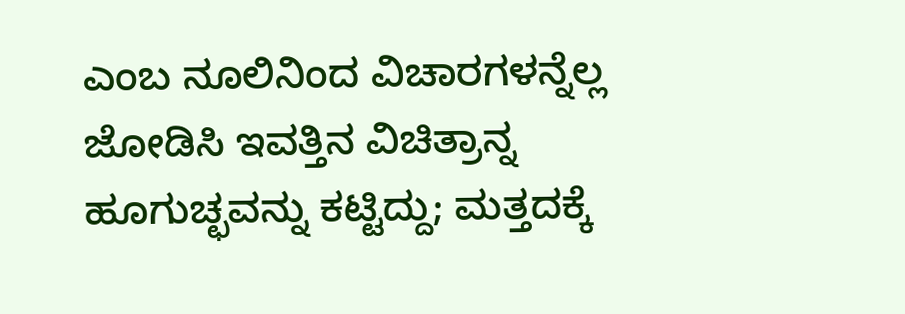ಎಂಬ ನೂಲಿನಿಂದ ವಿಚಾರಗಳನ್ನೆಲ್ಲ ಜೋಡಿಸಿ ಇವತ್ತಿನ ವಿಚಿತ್ರಾನ್ನ ಹೂಗುಚ್ಛವನ್ನು ಕಟ್ಟಿದ್ದು; ಮತ್ತದಕ್ಕೆ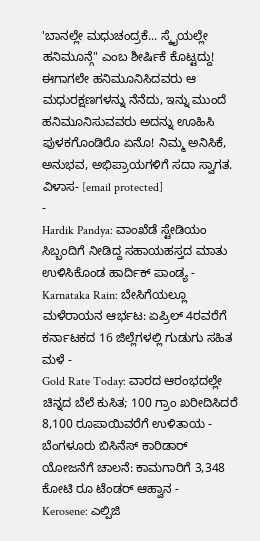'ಬಾನಲ್ಲೇ ಮಧುಚಂದ್ರಕೆ... ಸ್ಕೈಯಲ್ಲೇ ಹನಿಮೂನ್ಗೆ" ಎಂಬ ಶೀರ್ಷಿಕೆ ಕೊಟ್ಟದ್ದು!
ಈಗಾಗಲೇ ಹನಿಮೂನಿಸಿದವರು ಆ ಮಧುರಕ್ಷಣಗಳನ್ನು ನೆನೆದು, ಇನ್ನು ಮುಂದೆ ಹನಿಮೂನಿಸುವವರು ಅದನ್ನು ಊಹಿಸಿ ಪುಳಕಗೊಂಡಿರೊ ಏನೊ! ನಿಮ್ಮ ಅನಿಸಿಕೆ, ಅನುಭವ, ಅಭಿಪ್ರಾಯಗಳಿಗೆ ಸದಾ ಸ್ವಾಗತ. ವಿಳಾಸ- [email protected]
-
Hardik Pandya: ವಾಂಖೆಡೆ ಸ್ಟೇಡಿಯಂ ಸಿಬ್ಬಂದಿಗೆ ನೀಡಿದ್ದ ಸಹಾಯಹಸ್ತದ ಮಾತು ಉಳಿಸಿಕೊಂಡ ಹಾರ್ದಿಕ್ ಪಾಂಡ್ಯ -
Karnataka Rain: ಬೇಸಿಗೆಯಲ್ಲೂ ಮಳೆರಾಯನ ಆರ್ಭಟ: ಏಪ್ರಿಲ್ 4ರವರೆಗೆ ಕರ್ನಾಟಕದ 16 ಜಿಲ್ಲೆಗಳಲ್ಲಿ ಗುಡುಗು ಸಹಿತ ಮಳೆ -
Gold Rate Today: ವಾರದ ಆರಂಭದಲ್ಲೇ ಚಿನ್ನದ ಬೆಲೆ ಕುಸಿತ; 100 ಗ್ರಾಂ ಖರೀದಿಸಿದರೆ 8,100 ರೂಪಾಯಿವರೆಗೆ ಉಳಿತಾಯ -
ಬೆಂಗಳೂರು ಬಿಸಿನೆಸ್ ಕಾರಿಡಾರ್ ಯೋಜನೆಗೆ ಚಾಲನೆ: ಕಾಮಗಾರಿಗೆ 3,348 ಕೋಟಿ ರೂ ಟೆಂಡರ್ ಆಹ್ವಾನ -
Kerosene: ಎಲ್ಪಿಜಿ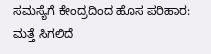ಸಮಸ್ಯೆಗೆ ಕೇಂದ್ರದಿಂದ ಹೊಸ ಪರಿಹಾರ: ಮತ್ತೆ ಸಿಗಲಿದೆ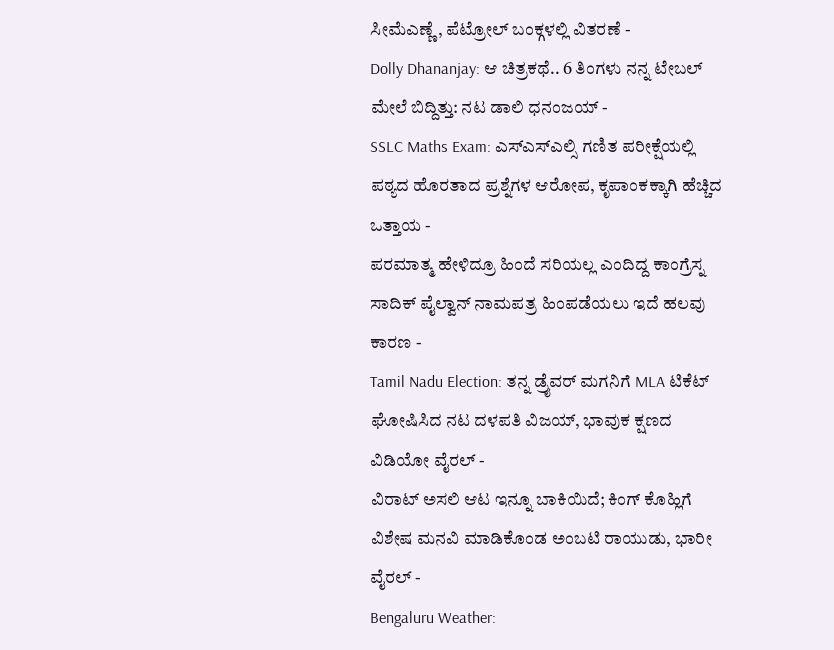ಸೀಮೆಎಣ್ಣೆ, ಪೆಟ್ರೋಲ್ ಬಂಕ್ಗಳಲ್ಲಿ ವಿತರಣೆ -
Dolly Dhananjay: ಆ ಚಿತ್ರಕಥೆ.. 6 ತಿಂಗಳು ನನ್ನ ಟೇಬಲ್ ಮೇಲೆ ಬಿದ್ದಿತ್ತು: ನಟ ಡಾಲಿ ಧನಂಜಯ್ -
SSLC Maths Exam: ಎಸ್ಎಸ್ಎಲ್ಸಿ ಗಣಿತ ಪರೀಕ್ಷೆಯಲ್ಲಿ ಪಠ್ಯದ ಹೊರತಾದ ಪ್ರಶ್ನೆಗಳ ಆರೋಪ, ಕೃಪಾಂಕಕ್ಕಾಗಿ ಹೆಚ್ಚಿದ ಒತ್ತಾಯ -
ಪರಮಾತ್ಮ ಹೇಳಿದ್ರೂ ಹಿಂದೆ ಸರಿಯಲ್ಲ ಎಂದಿದ್ದ ಕಾಂಗ್ರೆಸ್ನ ಸಾದಿಕ್ ಪೈಲ್ವಾನ್ ನಾಮಪತ್ರ ಹಿಂಪಡೆಯಲು ಇದೆ ಹಲವು ಕಾರಣ -
Tamil Nadu Election: ತನ್ನ ಡ್ರೈವರ್ ಮಗನಿಗೆ MLA ಟಿಕೆಟ್ ಘೋಷಿಸಿದ ನಟ ದಳಪತಿ ವಿಜಯ್, ಭಾವುಕ ಕ್ಷಣದ ವಿಡಿಯೋ ವೈರಲ್ -
ವಿರಾಟ್ ಅಸಲಿ ಆಟ ಇನ್ನೂ ಬಾಕಿಯಿದೆ; ಕಿಂಗ್ ಕೊಹ್ಲಿಗೆ ವಿಶೇಷ ಮನವಿ ಮಾಡಿಕೊಂಡ ಅಂಬಟಿ ರಾಯುಡು, ಭಾರೀ ವೈರಲ್ -
Bengaluru Weather: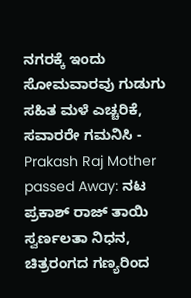ನಗರಕ್ಕೆ ಇಂದು ಸೋಮವಾರವು ಗುಡುಗು ಸಹಿತ ಮಳೆ ಎಚ್ಚರಿಕೆ, ಸವಾರರೇ ಗಮನಿಸಿ -
Prakash Raj Mother passed Away: ನಟ ಪ್ರಕಾಶ್ ರಾಜ್ ತಾಯಿ ಸ್ವರ್ಣಲತಾ ನಿಧನ, ಚಿತ್ರರಂಗದ ಗಣ್ಯರಿಂದ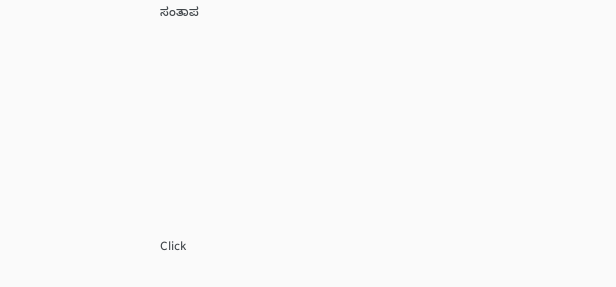ಸಂತಾಪ












Click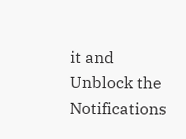it and Unblock the Notifications